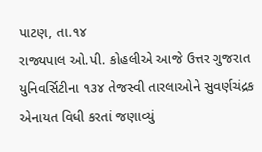પાટણ, તા.૧૪
રાજ્યપાલ ઓ.પી. કોહલીએ આજે ઉત્તર ગુજરાત યુનિવર્સિટીના ૧૩૪ તેજસ્વી તારલાઓને સુવર્ણચંદ્રક એનાયત વિધી કરતાં જણાવ્યું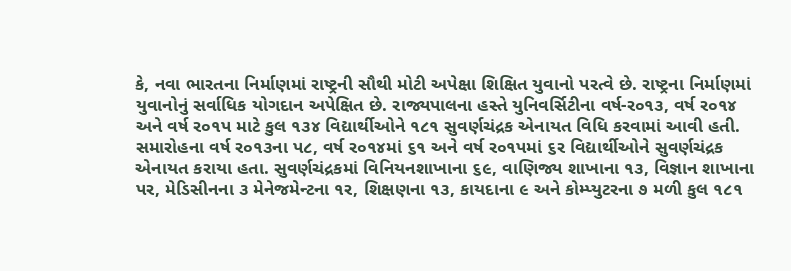કે, નવા ભારતના નિર્માણમાં રાષ્ટ્રની સૌથી મોટી અપેક્ષા શિક્ષિત યુવાનો પરત્વે છે. રાષ્ટ્રના નિર્માણમાં યુવાનોનું સર્વાધિક યોગદાન અપેક્ષિત છે. રાજ્યપાલના હસ્તે યુનિવર્સિટીના વર્ષ-ર૦૧૩, વર્ષ ર૦૧૪ અને વર્ષ ર૦૧પ માટે કુલ ૧૩૪ વિદ્યાર્થીઓને ૧૮૧ સુવર્ણચંદ્રક એનાયત વિધિ કરવામાં આવી હતી.
સમારોહના વર્ષ ર૦૧૩ના પ૮, વર્ષ ર૦૧૪માં ૬૧ અને વર્ષ ર૦૧પમાં ૬ર વિદ્યાર્થીઓને સુવર્ણચંદ્રક એનાયત કરાયા હતા. સુવર્ણચંદ્રકમાં વિનિયનશાખાના ૬૯, વાણિજ્ય શાખાના ૧૩, વિજ્ઞાન શાખાના પર, મેડિસીનના ૩ મેનેજમેન્ટના ૧ર, શિક્ષણના ૧૩, કાયદાના ૯ અને કોમ્પ્યુટરના ૭ મળી કુલ ૧૮૧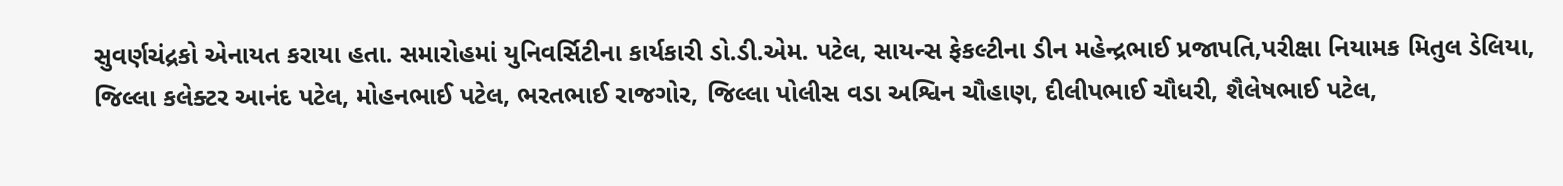સુવર્ણચંદ્રકો એનાયત કરાયા હતા. સમારોહમાં યુનિવર્સિટીના કાર્યકારી ડો.ડી.એમ. પટેલ, સાયન્સ ફેકલ્ટીના ડીન મહેન્દ્રભાઈ પ્રજાપતિ,પરીક્ષા નિયામક મિતુલ ડેલિયા, જિલ્લા કલેક્ટર આનંદ પટેલ, મોહનભાઈ પટેલ, ભરતભાઈ રાજગોર, જિલ્લા પોલીસ વડા અશ્વિન ચૌહાણ, દીલીપભાઈ ચૌધરી, શૈલેષભાઈ પટેલ,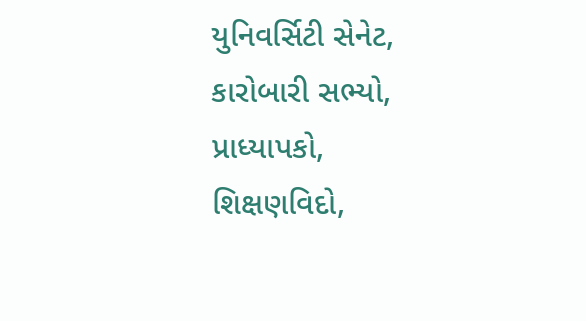યુનિવર્સિટી સેનેટ, કારોબારી સભ્યો, પ્રાધ્યાપકો, શિક્ષણવિદો,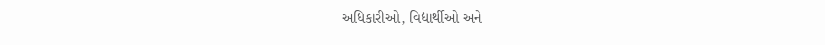અધિકારીઓ, વિદ્યાર્થીઓ અને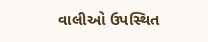વાલીઓ ઉપસ્થિત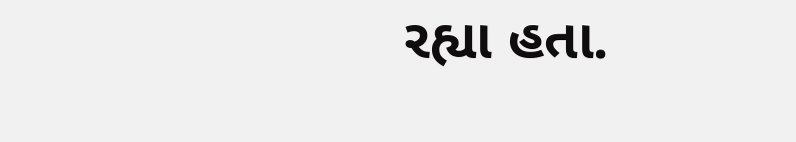રહ્યા હતા.